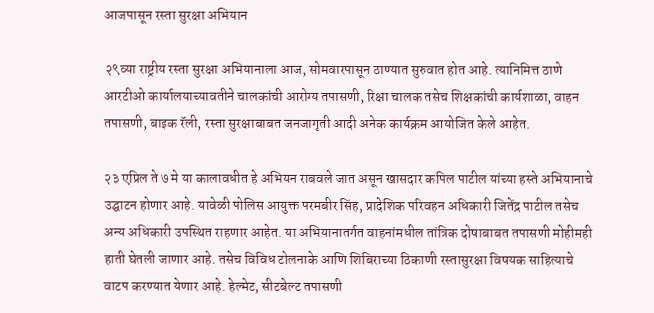आजपासून रस्ता सुरक्षा अभियान

२९व्या राष्ट्रीय रस्ता सुरक्षा अभियानाला आज, सोमवारपासून ठाण्यात सुरुवात होत आहे. त्यानिमित्त ठाणे आरटीओ कार्यालयाच्यावतीने चालकांची आरोग्य तपासणी, रिक्षा चालक तसेच शिक्षकांची कार्यशाळा, वाहन तपासणी, बाइक रॅली, रस्ता सुरक्षाबाबत जनजागृती आदी अनेक कार्यक्रम आयोजित केले आहेत.

२३ एप्रिल ते ७ मे या कालावधीत हे अभियन राबवले जात असून खासदार कपिल पाटील यांच्या हस्ते अभियानाचे उद्घाटन होणार आहे. यावेळी पोलिस आयुक्त परमबीर सिंह, प्रादेशिक परिवहन अधिकारी जितेंद्र पाटील तसेच अन्य अधिकारी उपस्थित राहणार आहेत. या अभियानातर्गत वाहनांमधील तांत्रिक दोषाबाबत तपासणी मोहीमही हाती घेतली जाणार आहे. तसेच विविध टोलनाके आणि शिबिराच्या ठिकाणी रस्तासुरक्षा विषयक साहित्याचे वाटप करण्यात येणार आहे. हेल्मेट, सीटबेल्ट तपासणी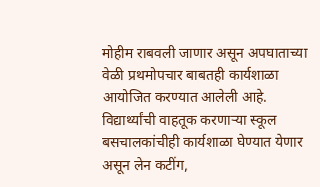मोहीम राबवली जाणार असून अपघाताच्या वेळी प्रथमोपचार बाबतही कार्यशाळा आयोजित करण्यात आलेली आहे. विद्यार्थ्यांची वाहतूक करणाऱ्या स्कूल बसचालकांचीही कार्यशाळा घेण्यात येणार असून लेन कटींग,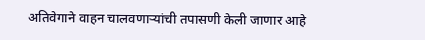अतिवेगाने वाहन चालवणाऱ्यांची तपासणी केली जाणार आहे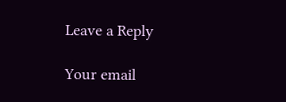Leave a Reply

Your email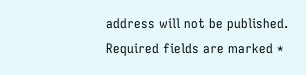address will not be published. Required fields are marked *